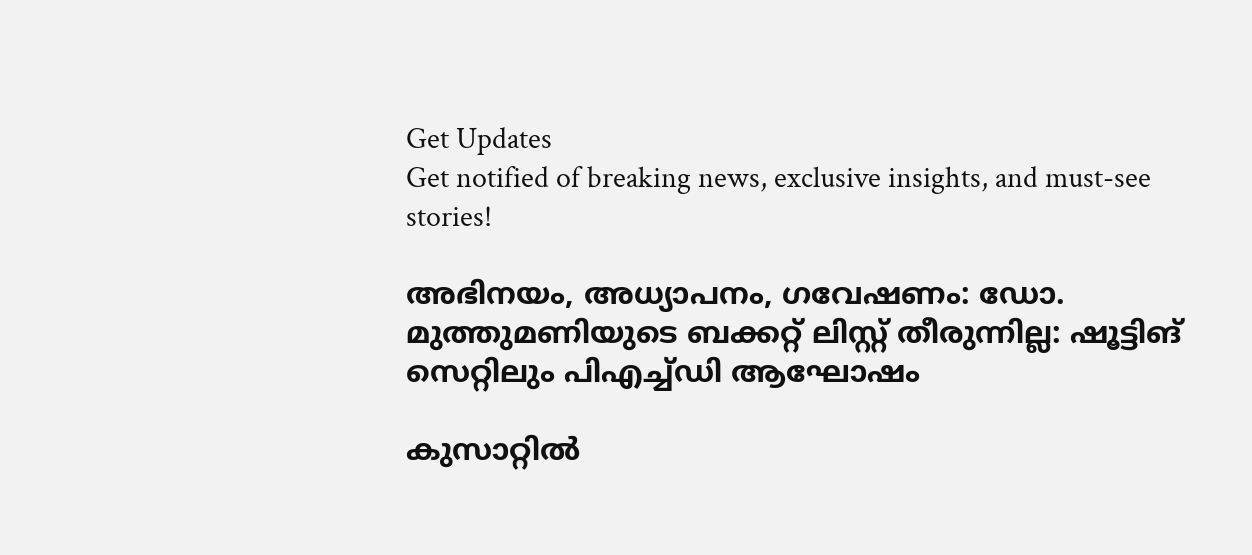Get Updates
Get notified of breaking news, exclusive insights, and must-see stories!

അഭിനയം, അധ്യാപനം, ഗവേഷണം: ഡോ. മുത്തുമണിയുടെ ബക്കറ്റ് ലിസ്റ്റ് തീരുന്നില്ല: ഷൂട്ടിങ് സെറ്റിലും പിഎച്ച്ഡി ആഘോഷം

കുസാറ്റില്‍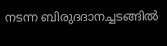നടന്ന ബിരുദദാനച്ചടങ്ങില്‍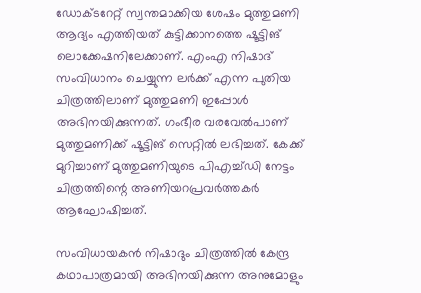ഡോക്ടറേറ്റ് സ്വന്തമാക്കിയ ശേഷം മുത്തുമണി ആദ്യം എത്തിയത് കുട്ടിക്കാനത്തെ ഷൂട്ടിങ് ലൊക്കേഷനിലേക്കാണ്. എംഎ നിഷാദ് സംവിധാനം ചെയ്യുന്ന ലര്‍ക്ക് എന്ന പുതിയ ചിത്രത്തിലാണ് മുത്തുമണി ഇപ്പോള്‍ അഭിനയിക്കുന്നത്. ഗംഭീര വരവേല്‍പാണ് മുത്തുമണിക്ക് ഷൂട്ടിങ് സെറ്റില്‍ ലഭിച്ചത്. കേക്ക് മുറിച്ചാണ് മുത്തുമണിയുടെ പിഎച്ച്ഡി നേട്ടം ചിത്രത്തിന്റെ അണിയറപ്രവര്‍ത്തകര്‍ ആഘോഷിച്ചത്.

സംവിധായകന്‍ നിഷാദും ചിത്രത്തില്‍ കേന്ദ്ര കഥാപാത്രമായി അഭിനയിക്കുന്ന അനുമോളും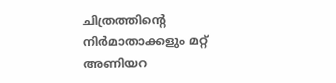ചിത്രത്തിന്റെ നിര്‍മാതാക്കളും മറ്റ് അണിയറ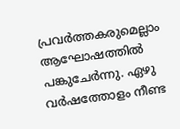പ്രവര്‍ത്തകരുമെല്ലാം ആഘോഷത്തില്‍ പങ്കുചേര്‍ന്നു. ഏഴു വര്‍ഷത്തോളം നീണ്ട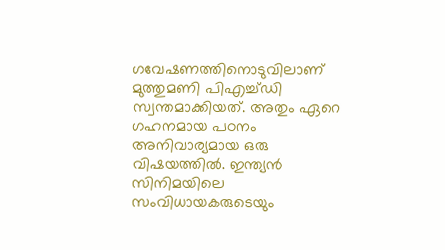ഗവേഷണത്തിനൊടുവിലാണ് മുത്തുമണി പിഎച്ച്ഡി സ്വന്തമാക്കിയത്. അതും ഏറെ ഗഹനമായ പഠനം അനിവാര്യമായ ഒരു വിഷയത്തില്‍. ഇന്ത്യന്‍ സിനിമയിലെ സംവിധായകരുടെയും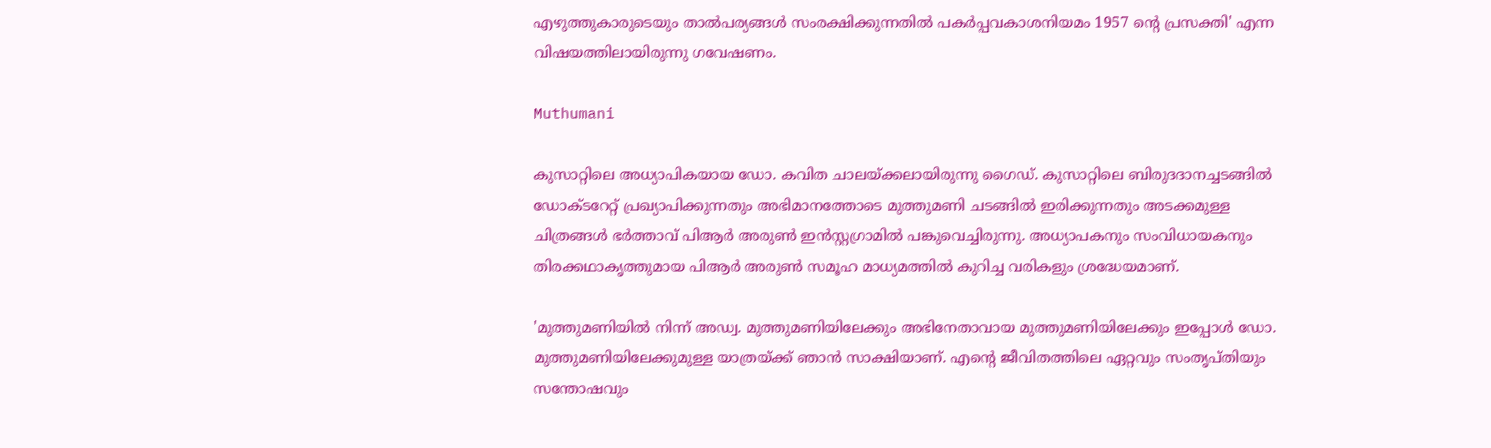എഴുത്തുകാരുടെയും താല്‍പര്യങ്ങള്‍ സംരക്ഷിക്കുന്നതില്‍ പകര്‍പ്പവകാശനിയമം 1957 ന്റെ പ്രസക്തി' എന്ന വിഷയത്തിലായിരുന്നു ഗവേഷണം.

Muthumani

കുസാറ്റിലെ അധ്യാപികയായ ഡോ. കവിത ചാലയ്ക്കലായിരുന്നു ഗൈഡ്. കുസാറ്റിലെ ബിരുദദാനച്ചടങ്ങില്‍ ഡോക്ടറേറ്റ് പ്രഖ്യാപിക്കുന്നതും അഭിമാനത്തോടെ മുത്തുമണി ചടങ്ങില്‍ ഇരിക്കുന്നതും അടക്കമുള്ള ചിത്രങ്ങള്‍ ഭര്‍ത്താവ് പിആര്‍ അരുണ്‍ ഇന്‍സ്റ്റഗ്രാമില്‍ പങ്കുവെച്ചിരുന്നു. അധ്യാപകനും സംവിധായകനും തിരക്കഥാകൃത്തുമായ പിആര്‍ അരുണ്‍ സമൂഹ മാധ്യമത്തില്‍ കുറിച്ച വരികളും ശ്രദ്ധേയമാണ്.

'മുത്തുമണിയില്‍ നിന്ന് അഡ്വ. മുത്തുമണിയിലേക്കും അഭിനേതാവായ മുത്തുമണിയിലേക്കും ഇപ്പോള്‍ ഡോ. മുത്തുമണിയിലേക്കുമുള്ള യാത്രയ്ക്ക് ഞാന്‍ സാക്ഷിയാണ്. എന്റെ ജീവിതത്തിലെ ഏറ്റവും സംതൃപ്തിയും സന്തോഷവും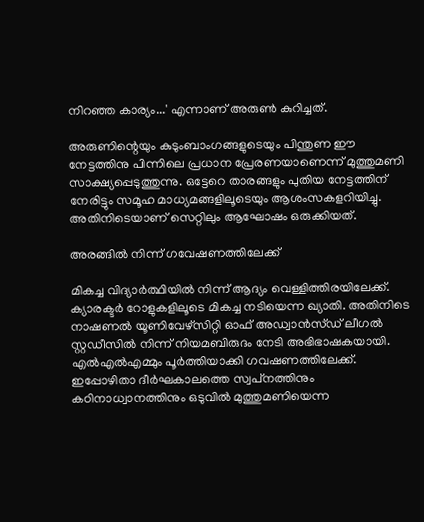നിറഞ്ഞ കാര്യം...' എന്നാണ് അരുണ്‍ കുറിച്ചത്.

അരുണിന്റെയും കുടുംബാംഗങ്ങളുടെയും പിന്തുണ ഈ നേട്ടത്തിനു പിന്നിലെ പ്രധാന പ്രേരണയാണെന്ന് മുത്തുമണി സാക്ഷ്യപ്പെടുത്തുന്നു. ഒട്ടേറെ താരങ്ങളും പുതിയ നേട്ടത്തിന് നേരിട്ടും സമൂഹ മാധ്യമങ്ങളിലൂടെയും ആശംസകളറിയിച്ചു. അതിനിടെയാണ് സെറ്റിലും ആഘോഷം ഒരുക്കിയത്.

അരങ്ങില്‍ നിന്ന് ഗവേഷണത്തിലേക്ക്

മികച്ച വിദ്യാര്‍ത്ഥിയില്‍ നിന്ന് ആദ്യം വെള്ളിത്തിരയിലേക്ക്. ക്യാരക്ടര്‍ റോളുകളിലൂടെ മികച്ച നടിയെന്ന ഖ്യാതി. അതിനിടെ നാഷണല്‍ യൂണിവേഴ്‌സിറ്റി ഓഫ് അഡ്വാന്‍സ്ഡ് ലീഗല്‍ സ്റ്റഡീസില്‍ നിന്ന് നിയമബിരുദം നേടി അഭിഭാഷകയായി. എല്‍എല്‍എമ്മും പൂര്‍ത്തിയാക്കി ഗവഷണത്തിലേക്ക്. ഇപ്പോഴിതാ ദീര്‍ഘകാലത്തെ സ്വപ്‌നത്തിനും കഠിനാധ്വാനത്തിനും ഒടുവില്‍ മുത്തുമണിയെന്ന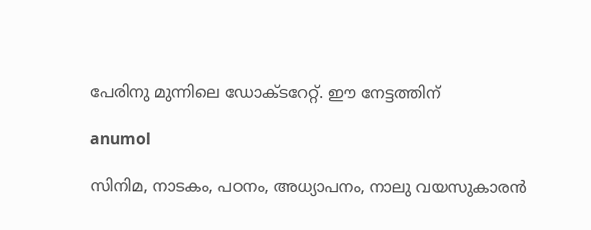പേരിനു മുന്നിലെ ഡോക്ടറേറ്റ്. ഈ നേട്ടത്തിന്

anumol

സിനിമ, നാടകം, പഠനം, അധ്യാപനം, നാലു വയസുകാരന്‍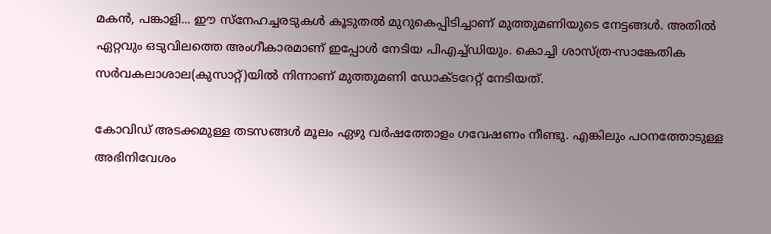മകന്‍, പങ്കാളി... ഈ സ്‌നേഹച്ചരടുകള്‍ കൂടുതല്‍ മുറുകെപ്പിടിച്ചാണ് മുത്തുമണിയുടെ നേട്ടങ്ങള്‍. അതില്‍ ഏറ്റവും ഒടുവിലത്തെ അംഗീകാരമാണ് ഇപ്പോള്‍ നേടിയ പിഎച്ച്ഡിയും. കൊച്ചി ശാസ്ത്ര-സാങ്കേതിക സര്‍വകലാശാല(കുസാറ്റ്)യില്‍ നിന്നാണ് മുത്തുമണി ഡോക്ടറേറ്റ് നേടിയത്.

കോവിഡ് അടക്കമുള്ള തടസങ്ങള്‍ മൂലം ഏഴു വര്‍ഷത്തോളം ഗവേഷണം നീണ്ടു. എങ്കിലും പഠനത്തോടുള്ള അഭിനിവേശം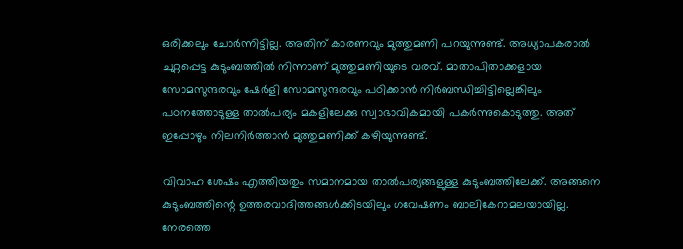ഒരിക്കലും ചോര്‍ന്നിട്ടില്ല. അതിന് കാരണവും മുത്തുമണി പറയുന്നുണ്ട്. അധ്യാപകരാല്‍ ചുറ്റപ്പെട്ട കുടുംബത്തില്‍ നിന്നാണ് മുത്തുമണിയുടെ വരവ്. മാതാപിതാക്കളായ
സോമസുന്ദരവും ഷേര്‍ളി സോമസുന്ദരവും പഠിക്കാന്‍ നിര്‍ബന്ധിച്ചിട്ടില്ലെങ്കിലും പഠനത്തോടുള്ള താല്‍പര്യം മകളിലേക്കു സ്വാഭാവികമായി പകര്‍ന്നുകൊടുത്തു. അത് ഇപ്പോഴും നിലനിര്‍ത്താന്‍ മുത്തുമണിക്ക് കഴിയുന്നുണ്ട്.

വിവാഹ ശേഷം എത്തിയതും സമാനമായ താല്‍പര്യങ്ങളുള്ള കുടുംബത്തിലേക്ക്. അങ്ങനെ കുടുംബത്തിന്റെ ഉത്തരവാദിത്തങ്ങള്‍ക്കിടയിലും ഗവേഷണം ബാലികേറാമലയായില്ല. നേരത്തെ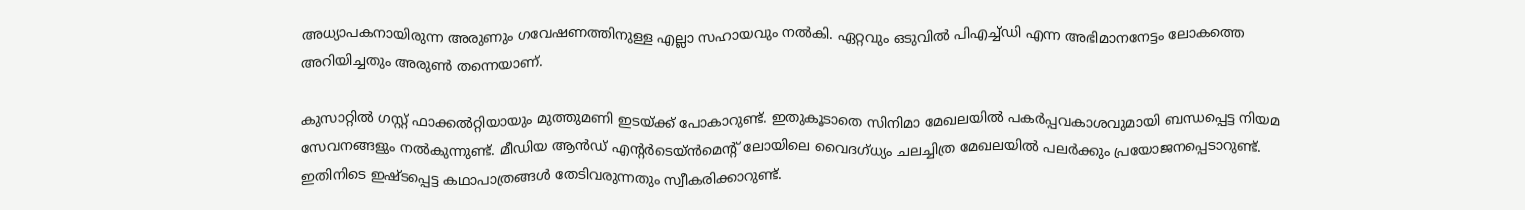അധ്യാപകനായിരുന്ന അരുണും ഗവേഷണത്തിനുള്ള എല്ലാ സഹായവും നല്‍കി. ഏറ്റവും ഒടുവില്‍ പിഎച്ച്ഡി എന്ന അഭിമാനനേട്ടം ലോകത്തെ അറിയിച്ചതും അരുണ്‍ തന്നെയാണ്.

കുസാറ്റില്‍ ഗസ്റ്റ് ഫാക്കല്‍റ്റിയായും മുത്തുമണി ഇടയ്ക്ക് പോകാറുണ്ട്. ഇതുകൂടാതെ സിനിമാ മേഖലയില്‍ പകര്‍പ്പവകാശവുമായി ബന്ധപ്പെട്ട നിയമ സേവനങ്ങളും നല്‍കുന്നുണ്ട്. മീഡിയ ആന്‍ഡ് എന്റര്‍ടെയ്ന്‍മെന്റ് ലോയിലെ വൈദഗ്ധ്യം ചലച്ചിത്ര മേഖലയില്‍ പലര്‍ക്കും പ്രയോജനപ്പെടാറുണ്ട്. ഇതിനിടെ ഇഷ്ടപ്പെട്ട കഥാപാത്രങ്ങള്‍ തേടിവരുന്നതും സ്വീകരിക്കാറുണ്ട്.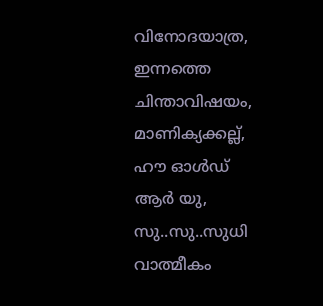വിനോദയാത്ര, ഇന്നത്തെ ചിന്താവിഷയം, മാണിക്യക്കല്ല്, ഹൗ ഓള്‍ഡ് ആര്‍ യു, സു..സു..സുധി വാത്മീകം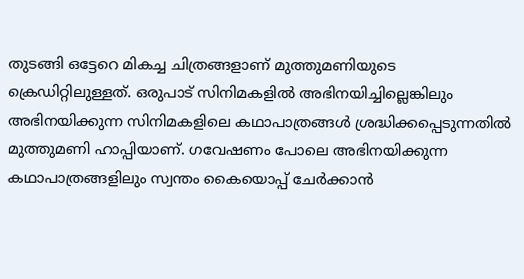തുടങ്ങി ഒട്ടേറെ മികച്ച ചിത്രങ്ങളാണ് മുത്തുമണിയുടെ ക്രെഡിറ്റിലുള്ളത്. ഒരുപാട് സിനിമകളില്‍ അഭിനയിച്ചില്ലെങ്കിലും അഭിനയിക്കുന്ന സിനിമകളിലെ കഥാപാത്രങ്ങള്‍ ശ്രദ്ധിക്കപ്പെടുന്നതില്‍ മുത്തുമണി ഹാപ്പിയാണ്. ഗവേഷണം പോലെ അഭിനയിക്കുന്ന കഥാപാത്രങ്ങളിലും സ്വന്തം കൈയൊപ്പ് ചേര്‍ക്കാന്‍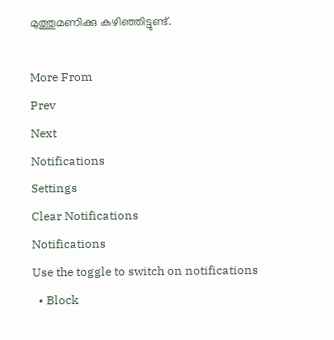മുത്തുമണിക്കു കഴിഞ്ഞിട്ടുണ്ട്.

More From
Prev
Next
Notifications
Settings
Clear Notifications
Notifications
Use the toggle to switch on notifications
  • Block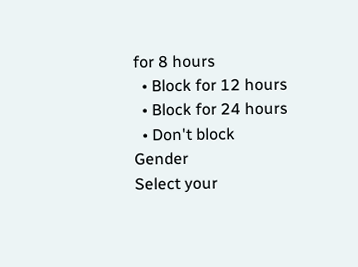for 8 hours
  • Block for 12 hours
  • Block for 24 hours
  • Don't block
Gender
Select your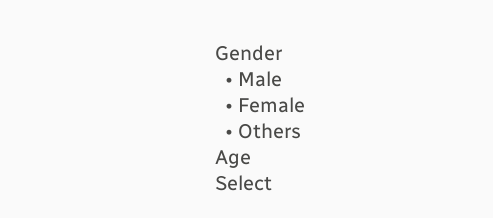Gender
  • Male
  • Female
  • Others
Age
Select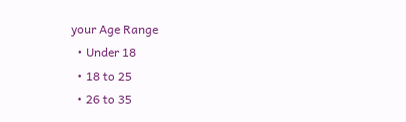your Age Range
  • Under 18
  • 18 to 25
  • 26 to 35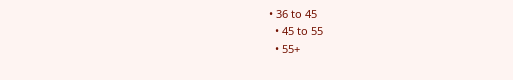• 36 to 45
  • 45 to 55
  • 55+